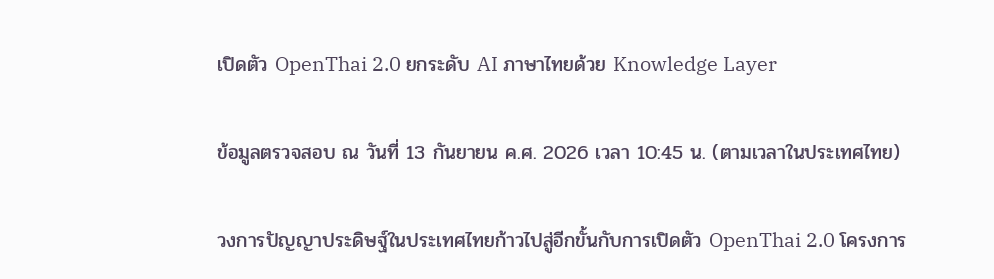เปิดตัว OpenThai 2.0 ยกระดับ AI ภาษาไทยด้วย Knowledge Layer

ข้อมูลตรวจสอบ ณ วันที่ 13 กันยายน ค.ศ. 2026 เวลา 10:45 น. (ตามเวลาในประเทศไทย)

วงการปัญญาประดิษฐ์ในประเทศไทยก้าวไปสู่อีกขั้นกับการเปิดตัว OpenThai 2.0 โครงการ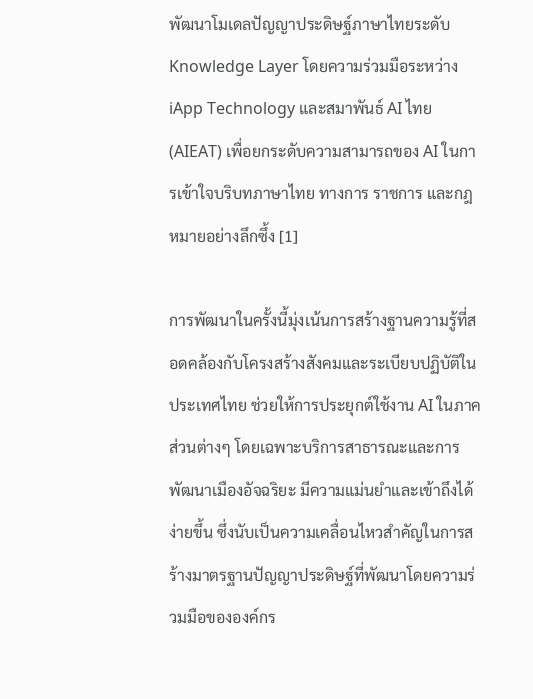พัฒนาโมเดลปัญญาประดิษฐ์ภาษาไทยระดับ Knowledge Layer โดยความร่วมมือระหว่าง iApp Technology และสมาพันธ์ AI ไทย (AIEAT) เพื่อยกระดับความสามารถของ AI ในการเข้าใจบริบทภาษาไทย ทางการ ราชการ และกฎหมายอย่างลึกซึ้ง [1]

การพัฒนาในครั้งนี้มุ่งเน้นการสร้างฐานความรู้ที่สอดคล้องกับโครงสร้างสังคมและระเบียบปฏิบัติในประเทศไทย ช่วยให้การประยุกต์ใช้งาน AI ในภาคส่วนต่างๆ โดยเฉพาะบริการสาธารณะและการพัฒนาเมืองอัจฉริยะ มีความแม่นยำและเข้าถึงได้ง่ายขึ้น ซึ่งนับเป็นความเคลื่อนไหวสำคัญในการสร้างมาตรฐานปัญญาประดิษฐ์ที่พัฒนาโดยความร่วมมือขององค์กร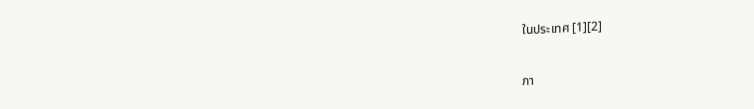ในประเทศ [1][2]

ภา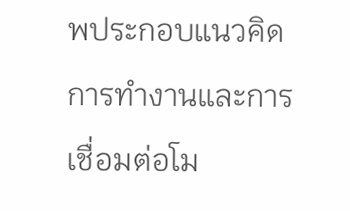พประกอบแนวคิดการทำงานและการเชื่อมต่อโม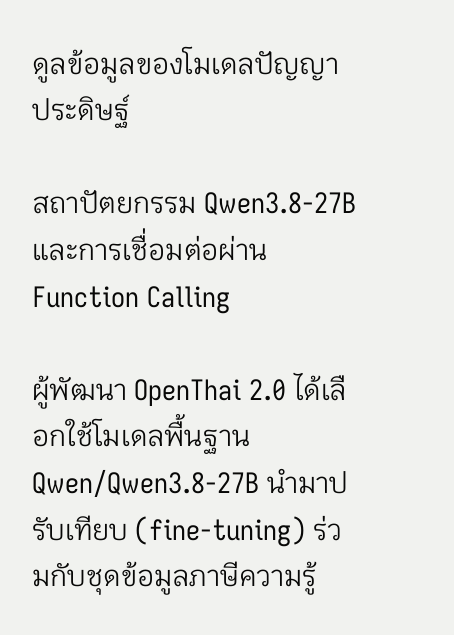ดูลข้อมูลของโมเดลปัญญาประดิษฐ์

สถาปัตยกรรม Qwen3.8-27B และการเชื่อมต่อผ่าน Function Calling

ผู้พัฒนา OpenThai 2.0 ได้เลือกใช้โมเดลพื้นฐาน Qwen/Qwen3.8-27B นำมาปรับเทียบ (fine-tuning) ร่วมกับชุดข้อมูลภาษีความรู้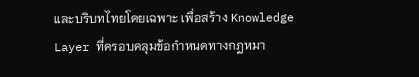และบริบทไทยโดยเฉพาะ เพื่อสร้าง Knowledge Layer ที่ครอบคลุมข้อกำหนดทางกฎหมา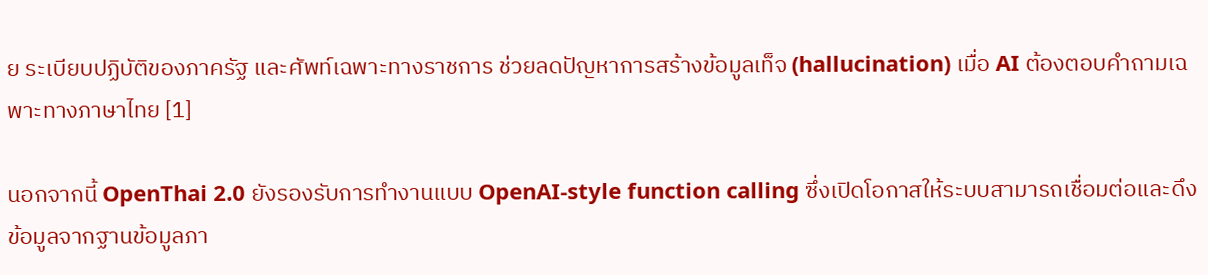ย ระเบียบปฏิบัติของภาครัฐ และศัพท์เฉพาะทางราชการ ช่วยลดปัญหาการสร้างข้อมูลเท็จ (hallucination) เมื่อ AI ต้องตอบคำถามเฉพาะทางภาษาไทย [1]

นอกจากนี้ OpenThai 2.0 ยังรองรับการทำงานแบบ OpenAI-style function calling ซึ่งเปิดโอกาสให้ระบบสามารถเชื่อมต่อและดึงข้อมูลจากฐานข้อมูลภา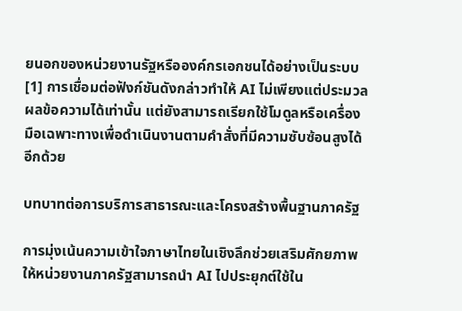ยนอกของหน่วยงานรัฐหรือองค์กรเอกชนได้อย่างเป็นระบบ [1] การเชื่อมต่อฟังก์ชันดังกล่าวทำให้ AI ไม่เพียงแต่ประมวลผลข้อความได้เท่านั้น แต่ยังสามารถเรียกใช้โมดูลหรือเครื่องมือเฉพาะทางเพื่อดำเนินงานตามคำสั่งที่มีความซับซ้อนสูงได้อีกด้วย

บทบาทต่อการบริการสาธารณะและโครงสร้างพื้นฐานภาครัฐ

การมุ่งเน้นความเข้าใจภาษาไทยในเชิงลึกช่วยเสริมศักยภาพให้หน่วยงานภาครัฐสามารถนำ AI ไปประยุกต์ใช้ใน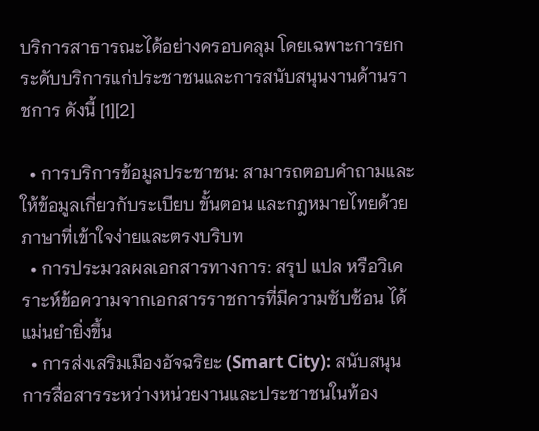บริการสาธารณะได้อย่างครอบคลุม โดยเฉพาะการยกระดับบริการแก่ประชาชนและการสนับสนุนงานด้านราชการ ดังนี้ [1][2]

  • การบริการข้อมูลประชาชน: สามารถตอบคำถามและให้ข้อมูลเกี่ยวกับระเบียบ ขั้นตอน และกฎหมายไทยด้วยภาษาที่เข้าใจง่ายและตรงบริบท
  • การประมวลผลเอกสารทางการ: สรุป แปล หรือวิเคราะห์ข้อความจากเอกสารราชการที่มีความซับซ้อน ได้แม่นยำยิ่งขึ้น
  • การส่งเสริมเมืองอัจฉริยะ (Smart City): สนับสนุนการสื่อสารระหว่างหน่วยงานและประชาชนในท้อง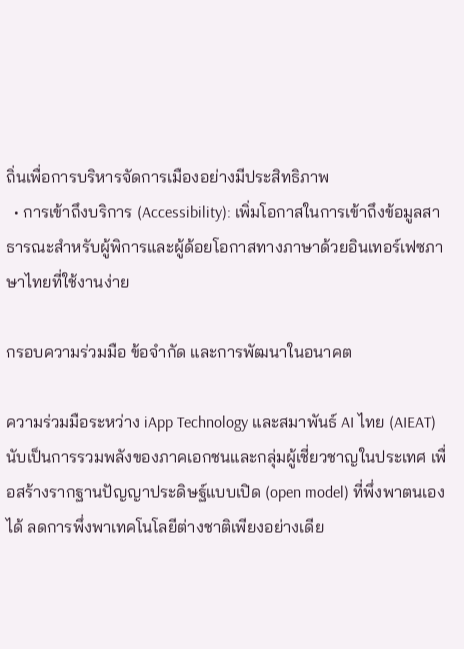ถิ่นเพื่อการบริหารจัดการเมืองอย่างมีประสิทธิภาพ
  • การเข้าถึงบริการ (Accessibility): เพิ่มโอกาสในการเข้าถึงข้อมูลสาธารณะสำหรับผู้พิการและผู้ด้อยโอกาสทางภาษาด้วยอินเทอร์เฟซภาษาไทยที่ใช้งานง่าย

กรอบความร่วมมือ ข้อจำกัด และการพัฒนาในอนาคต

ความร่วมมือระหว่าง iApp Technology และสมาพันธ์ AI ไทย (AIEAT) นับเป็นการรวมพลังของภาคเอกชนและกลุ่มผู้เชี่ยวชาญในประเทศ เพื่อสร้างรากฐานปัญญาประดิษฐ์แบบเปิด (open model) ที่พึ่งพาตนเองได้ ลดการพึ่งพาเทคโนโลยีต่างชาติเพียงอย่างเดีย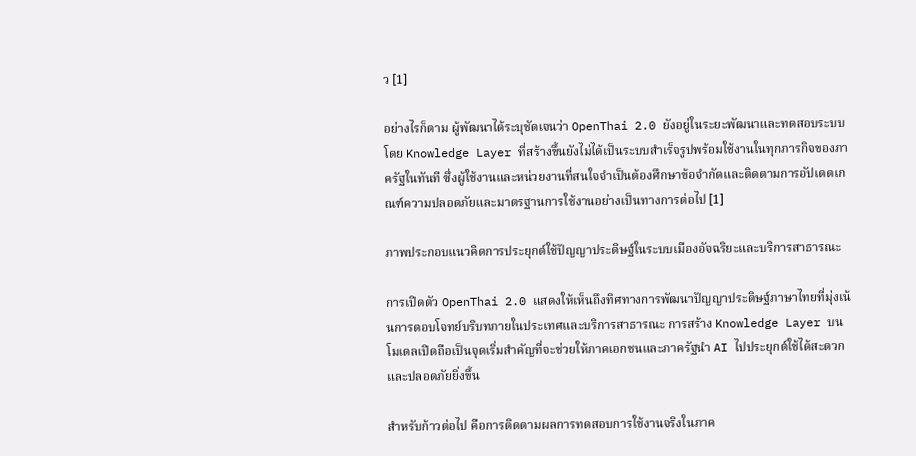ว [1]

อย่างไรก็ตาม ผู้พัฒนาได้ระบุชัดเจนว่า OpenThai 2.0 ยังอยู่ในระยะพัฒนาและทดสอบระบบ โดย Knowledge Layer ที่สร้างขึ้นยังไม่ได้เป็นระบบสำเร็จรูปพร้อมใช้งานในทุกภารกิจของภาครัฐในทันที ซึ่งผู้ใช้งานและหน่วยงานที่สนใจจำเป็นต้องศึกษาข้อจำกัดและติดตามการอัปเดตเกณฑ์ความปลอดภัยและมาตรฐานการใช้งานอย่างเป็นทางการต่อไป [1]

ภาพประกอบแนวคิดการประยุกต์ใช้ปัญญาประดิษฐ์ในระบบเมืองอัจฉริยะและบริการสาธารณะ

การเปิดตัว OpenThai 2.0 แสดงให้เห็นถึงทิศทางการพัฒนาปัญญาประดิษฐ์ภาษาไทยที่มุ่งเน้นการตอบโจทย์บริบทภายในประเทศและบริการสาธารณะ การสร้าง Knowledge Layer บนโมเดลเปิดถือเป็นจุดเริ่มสำคัญที่จะช่วยให้ภาคเอกชนและภาครัฐนำ AI ไปประยุกต์ใช้ได้สะดวกและปลอดภัยยิ่งขึ้น

สำหรับก้าวต่อไป คือการติดตามผลการทดสอบการใช้งานจริงในภาค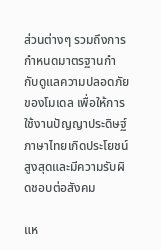ส่วนต่างๆ รวมถึงการกำหนดมาตรฐานกำกับดูแลความปลอดภัยของโมเดล เพื่อให้การใช้งานปัญญาประดิษฐ์ภาษาไทยเกิดประโยชน์สูงสุดและมีความรับผิดชอบต่อสังคม

แห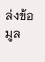ล่งข้อมูล